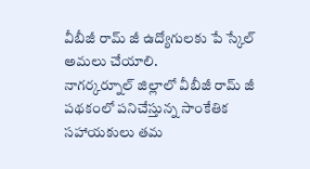వీబీజీ రామ్ జీ ఉద్యోగులకు పే స్కేల్ అమలు చేయాలి.
నాగర్కర్నూల్ జిల్లాలో వీబీజీ రామ్ జీ పథకంలో పనిచేస్తున్న సాంకేతిక సహాయకులు తమ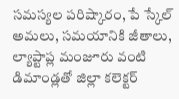సమస్యల పరిష్కారం, పే స్కేల్ అమలు, సమయానికి జీతాలు, ల్యాప్టాప్ల మంజూరు వంటి డిమాండ్లతో జిల్లా కలెక్టర్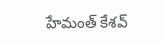హేమంత్ కేశవ్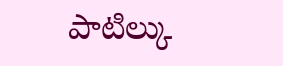పాటిల్కు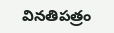వినతిపత్రం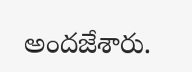అందజేశారు.